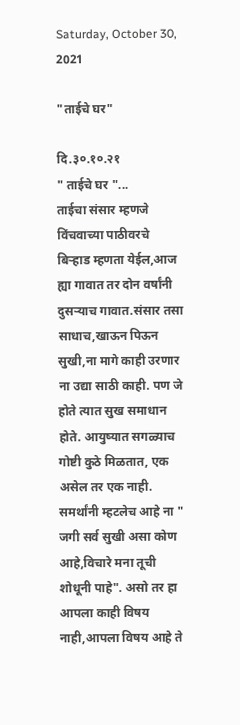Saturday, October 30, 2021

"ताईचे घर"

दि.३०.१०.२१
" ताईचे घर "...
ताईचा संसार म्हणजे विंचवाच्या पाठीवरचे बिऱ्हाड म्हणता येईल,आज ह्या गावात तर दोन वर्षांनी दुसऱ्याच गावात.संसार तसा साधाच,खाऊन पिऊन सुखी,ना मागे काही उरणार ना उद्या साठी काही. पण जे होते त्यात सुख समाधान होते. आयुष्यात सगळ्याच गोष्टी कुठे मिळतात, एक असेल तर एक नाही. समर्थांनी म्हटलेच आहे ना " जगी सर्व सुखी असा कोण आहे,विचारे मना तूची शोधूनी पाहे". असो तर हा आपला काही विषय नाही,आपला विषय आहे ते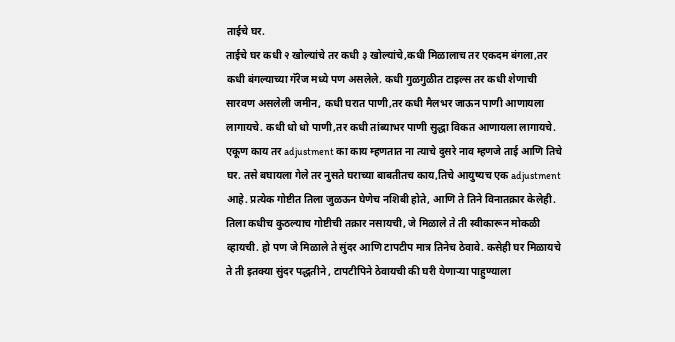ताईचे घर.
ताईचे घर कधी २ खोल्यांचे तर कधी ३ खोल्यांचे,कधी मिळालाच तर एकदम बंगला,तर कधी बंगल्याच्या गॅरेज मध्ये पण असलेले. कधी गुळगुळीत टाइल्स तर कधी शेणाची सारवण असलेली जमीन, कधी घरात पाणी,तर कधी मैलभर जाऊन पाणी आणायला लागायचे. कधी धो धो पाणी,तर कधी तांब्याभर पाणी सुद्धा विकत आणायला लागायचे. एकूण काय तर adjustment का काय म्हणतात ना त्याचे दुसरे नाव म्हणजे ताई आणि तिचे घर. तसे बघायला गेले तर नुसते घराच्या बाबतीतच काय,तिचे आयुष्यच एक adjustment आहे. प्रत्येक गोष्टीत तिला जुळऊन घेणेच नशिबी होते, आणि ते तिने विनातक्रार केलेही. तिला कधीच कुठल्याच गोष्टीची तक्रार नसायची, जे मिळाले ते ती स्वीकारून मोकळी व्हायची. हो पण जे मिळाले ते सुंदर आणि टापटीप मात्र तिनेच ठेवावे. कसेही घर मिळायचे ते ती इतक्या सुंदर पद्धतीने , टापटीपिने ठेवायची की घरी येणाऱ्या पाहुण्याला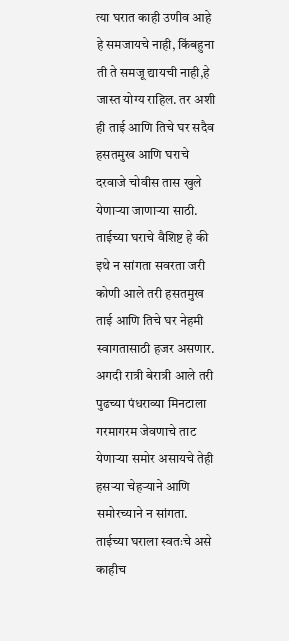त्या घरात काही उणीव आहे हे समजायचे नाही, किंबहुना ती ते समजू द्यायची नाही,हे जास्त योग्य राहिल. तर अशी ही ताई आणि तिचे घर सदैव हसतमुख आणि घराचे दरवाजे चोवीस तास खुले येणाऱ्या जाणाऱ्या साठी.
ताईच्या घराचे वैशिष्ट हे की इथे न सांगता सवरता जरी कोणी आले तरी हसतमुख ताई आणि तिचे घर नेहमी स्वागतासाठी हजर असणार. अगदी रात्री बेरात्री आले तरी पुढच्या पंधराव्या मिनटाला गरमागरम जेवणाचे ताट येणाऱ्या समोर असायचे तेही हसऱ्या चेहऱ्याने आणि समोरच्याने न सांगता. ताईच्या घराला स्वतःचे असे काहीच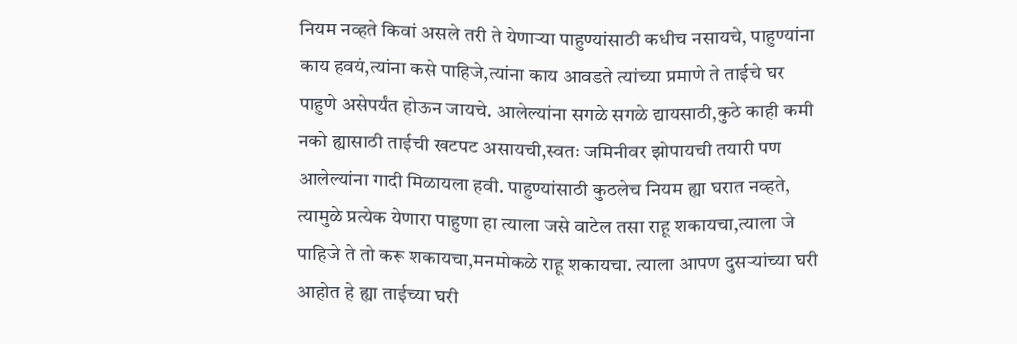नियम नव्हते किवां असले तरी ते येणाऱ्या पाहुण्यांसाठी कधीच नसायचे, पाहुण्यांना काय हवयं,त्यांना कसे पाहिजे,त्यांना काय आवडते त्यांच्या प्रमाणे ते ताईचे घर पाहुणे असेपर्यंत होऊन जायचे. आलेल्यांना सगळे सगळे द्यायसाठी,कुठे काही कमी नको ह्यासाठी ताईची खटपट असायची,स्वतः जमिनीवर झोपायची तयारी पण आलेल्यांना गादी मिळायला हवी. पाहुण्यांसाठी कुठलेच नियम ह्या घरात नव्हते, त्यामुळे प्रत्येक येणारा पाहुणा हा त्याला जसे वाटेल तसा राहू शकायचा,त्याला जे पाहिजे ते तो करू शकायचा,मनमोकळे राहू शकायचा. त्याला आपण दुसऱ्यांच्या घरी आहोत हे ह्या ताईच्या घरी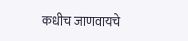कधीच जाणवायचे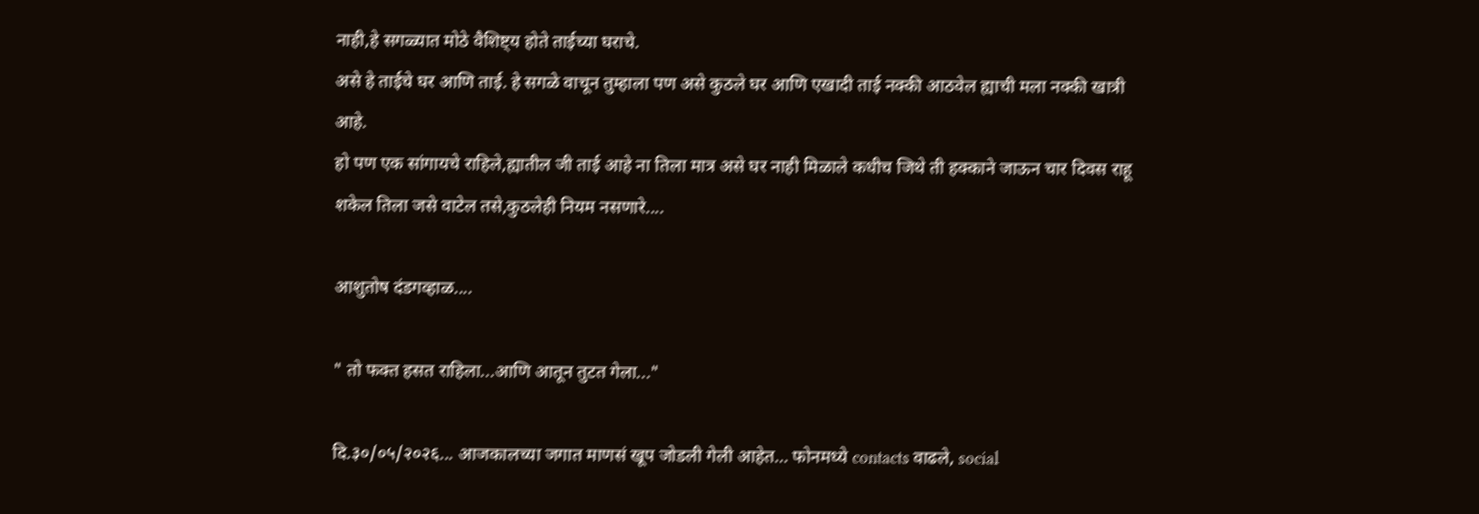नाही,हे सगळ्यात मोठे वैशिष्ट्य होते ताईच्या घराचे.
असे हे ताईचे घर आणि ताई. हे सगळे वाचून तुम्हाला पण असे कुठले घर आणि एखादी ताई नक्की आठवेल ह्याची मला नक्की खात्री आहे.
हो पण एक सांगायचे राहिले,ह्यातील जी ताई आहे ना तिला मात्र असे घर नाही मिळाले कधीच जिथे ती हक्काने जाऊन चार दिवस राहू शकेल तिला जसे वाटेल तसे,कुठलेही नियम नसणारे....

आशुतोष दंडगव्हाळ....

" तो फक्त हसत राहिला...आणि आतून तुटत गेला..."

दि.३०/०५/२०२६... आजकालच्या जगात माणसं खूप जोडली गेली आहेत… फोनमध्ये contacts वाढले, social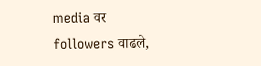media वर followers वाढले,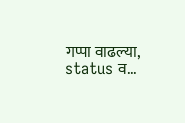गप्पा वाढल्या, status व...